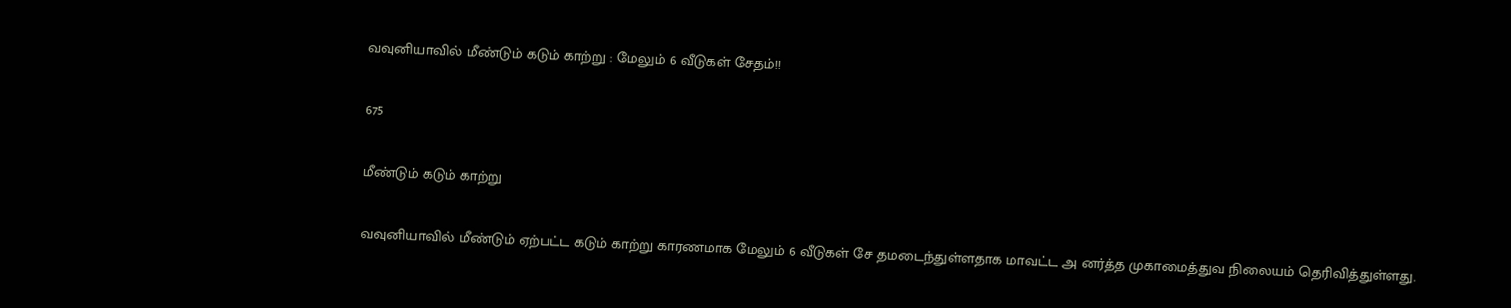வவுனியாவில் மீண்டும் கடும் காற்று : மேலும் 6 வீடுகள் சேதம்!!

675

மீண்டும் கடும் காற்று

வவுனியாவில் மீண்டும் ஏற்பட்ட கடும் காற்று காரணமாக மேலும் 6 வீடுகள் சே தமடைந்துள்ளதாக மாவட்ட அ னர்த்த முகாமைத்துவ நிலையம் தெரிவித்துள்ளது.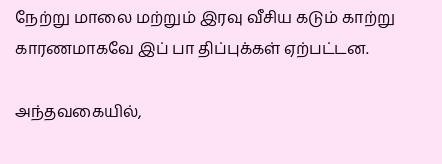நேற்று மாலை மற்றும் இரவு வீசிய கடும் காற்று காரணமாகவே இப் பா திப்புக்கள் ஏற்பட்டன.

அந்தவகையில்,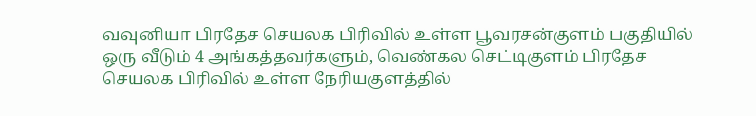வவுனியா பிரதேச செயலக பிரிவில் உள்ள பூவரசன்குளம் பகுதியில் ஒரு வீடும் 4 அங்கத்தவர்களும், வெண்கல செட்டிகுளம் பிரதேச செயலக பிரிவில் உள்ள நேரியகுளத்தில்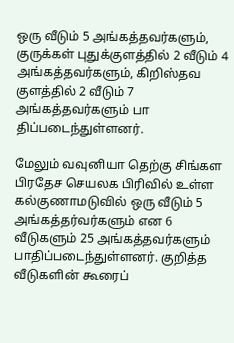ஒரு வீடும் 5 அங்கத்தவர்களும், குருக்கள் புதுக்குளத்தில் 2 வீடும் 4 அங்கத்தவர்களும், கிறிஸ்தவ குளத்தில் 2 வீடும் 7 அங்கத்தவர்களும் பா திப்படைந்துள்ளனர்.

மேலும் வவுனியா தெற்கு சிங்கள பிரதேச செயலக பிரிவில் உள்ள கல்குணாமடுவில் ஒரு வீடும் 5 அங்கத்தர்வர்களும் என 6 வீடுகளும் 25 அங்கத்தவர்களும் பாதிப்படைந்துள்ளனர். குறித்த வீடுகளின் கூரைப்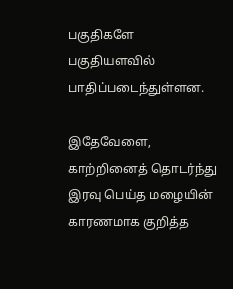பகுதிகளே பகுதியளவில் பாதிப்படைந்துள்ளன.

இதேவேளை, காற்றினைத் தொடர்ந்து இரவு பெய்த மழையின் காரணமாக குறித்த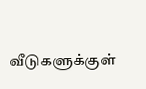வீடுகளுக்குள்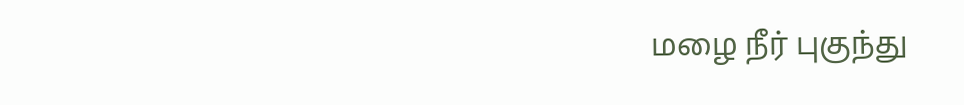மழை நீர் புகுந்து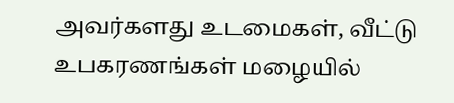அவர்களது உடமைகள், வீட்டு உபகரணங்கள் மழையில்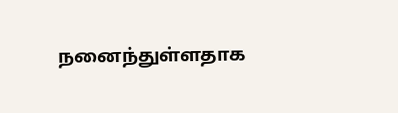நனைந்துள்ளதாக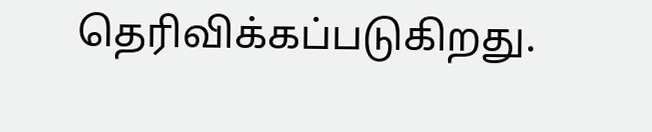தெரிவிக்கப்படுகிறது.